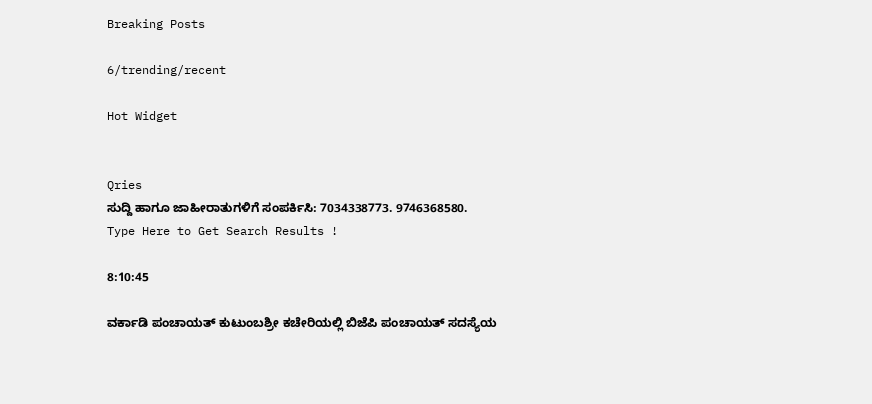Breaking Posts

6/trending/recent

Hot Widget


Qries
ಸುದ್ದಿ ಹಾಗೂ ಜಾಹೀರಾತುಗಳಿಗೆ ಸಂಪರ್ಕಿಸಿ: 7034338773. 9746368580.
Type Here to Get Search Results !

8:10:45

ವರ್ಕಾಡಿ ಪಂಚಾಯತ್ ಕುಟುಂಬಶ್ರೀ ಕಚೇರಿಯಲ್ಲಿ ಬಿಜೆಪಿ ಪಂಚಾಯತ್ ಸದಸ್ಯೆಯ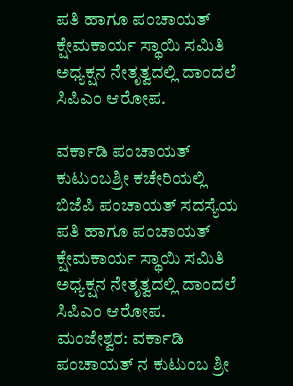ಪತಿ ಹಾಗೂ ಪಂಚಾಯತ್ ಕ್ಷೇಮಕಾರ್ಯ ಸ್ಥಾಯಿ ಸಮಿತಿ ಅಧ್ಯಕ್ಷನ ನೇತೃತ್ವದಲ್ಲಿ ದಾಂದಲೆ ಸಿಪಿಎಂ ಆರೋಪ.

ವರ್ಕಾಡಿ ಪಂಚಾಯತ್ ಕುಟುಂಬಶ್ರೀ ಕಚೇರಿಯಲ್ಲಿ ಬಿಜೆಪಿ ಪಂಚಾಯತ್ ಸದಸ್ಯೆಯ ಪತಿ ಹಾಗೂ ಪಂಚಾಯತ್ ಕ್ಷೇಮಕಾರ್ಯ ಸ್ಥಾಯಿ ಸಮಿತಿ ಅಧ್ಯಕ್ಷನ ನೇತೃತ್ವದಲ್ಲಿ ದಾಂದಲೆ ಸಿಪಿಎಂ ಆರೋಪ.
ಮಂಜೇಶ್ವರ: ವರ್ಕಾಡಿ ಪಂಚಾಯತ್ ನ ಕುಟುಂಬ ಶ್ರೀ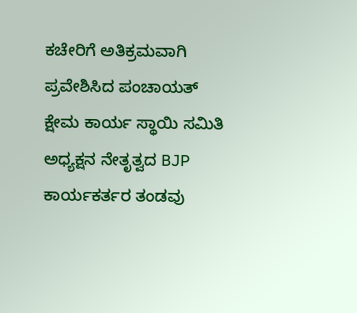ಕಚೇರಿಗೆ ಅತಿಕ್ರಮವಾಗಿ ಪ್ರವೇಶಿಸಿದ ಪಂಚಾಯತ್ ಕ್ಷೇಮ ಕಾರ್ಯ ಸ್ಥಾಯಿ ಸಮಿತಿ ಅಧ್ಯಕ್ಷನ ನೇತೃತ್ವದ BJP ಕಾರ್ಯಕರ್ತರ ತಂಡವು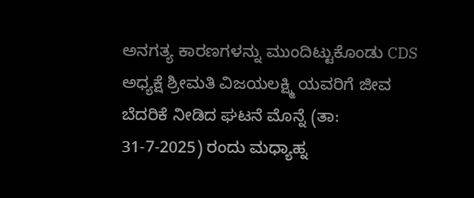ಅನಗತ್ಯ ಕಾರಣಗಳನ್ನು ಮುಂದಿಟ್ಟುಕೊಂಡು CDS ಅಧ್ಯಕ್ಷೆ ಶ್ರೀಮತಿ ವಿಜಯಲಕ್ಷ್ಮಿ ಯವರಿಗೆ ಜೀವ ಬೆದರಿಕೆ ನೀಡಿದ ಘಟನೆ ಮೊನ್ನೆ (ತಾ: 31-7-2025) ರಂದು ಮಧ್ಯಾಹ್ನ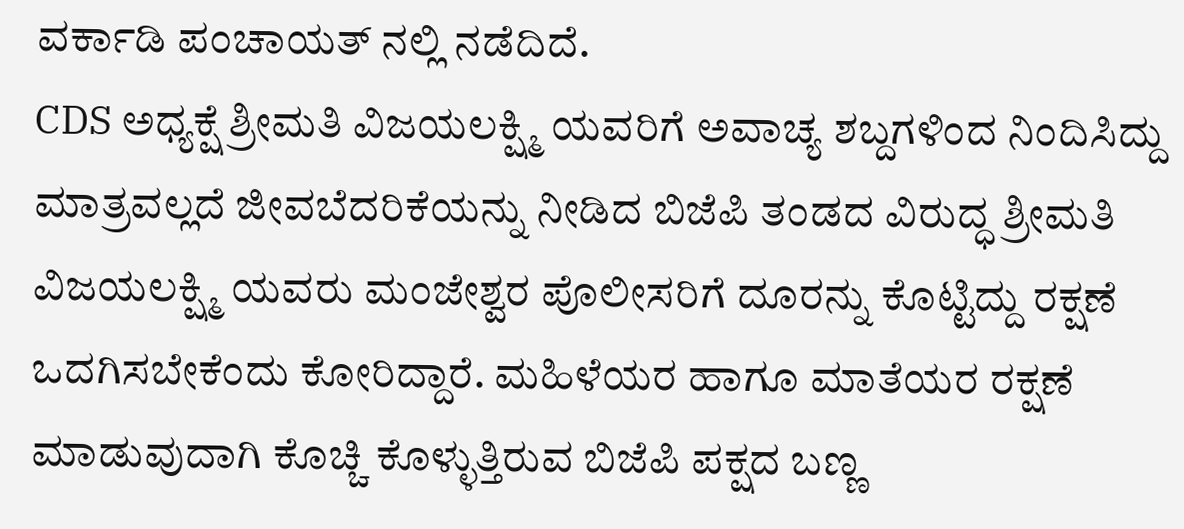ವರ್ಕಾಡಿ ಪಂಚಾಯತ್ ನಲ್ಲಿ ನಡೆದಿದೆ.
CDS ಅಧ್ಯಕ್ಷೆ ಶ್ರೀಮತಿ ವಿಜಯಲಕ್ಷ್ಮಿ ಯವರಿಗೆ ಅವಾಚ್ಯ ಶಬ್ದಗಳಿಂದ ನಿಂದಿಸಿದ್ದು ಮಾತ್ರವಲ್ಲದೆ ಜೀವಬೆದರಿಕೆಯನ್ನು ನೀಡಿದ ಬಿಜೆಪಿ ತಂಡದ ವಿರುದ್ಧ ಶ್ರೀಮತಿ ವಿಜಯಲಕ್ಷ್ಮಿ ಯವರು ಮಂಜೇಶ್ವರ ಪೊಲೀಸರಿಗೆ ದೂರನ್ನು ಕೊಟ್ಟಿದ್ದು ರಕ್ಷಣೆ ಒದಗಿಸಬೇಕೆಂದು ಕೋರಿದ್ದಾರೆ. ಮಹಿಳೆಯರ ಹಾಗೂ ಮಾತೆಯರ ರಕ್ಷಣೆ ಮಾಡುವುದಾಗಿ ಕೊಚ್ಚಿ ಕೊಳ್ಳುತ್ತಿರುವ ಬಿಜೆಪಿ ಪಕ್ಷದ ಬಣ್ಣ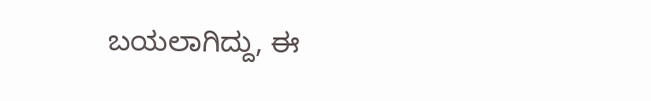ಬಯಲಾಗಿದ್ದು, ಈ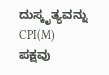ದುಸ್ಕೃತ್ಯವನ್ನು CPI(M) ಪಕ್ಷವು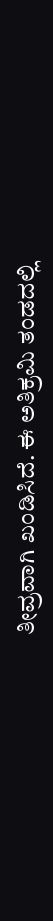ತೀವ್ರವಾಗಿ ಖಂಡಿಸಿದೆ. ಈ ಅತಿಕ್ರಮಿ ತಂಡದಲ್ಲಿ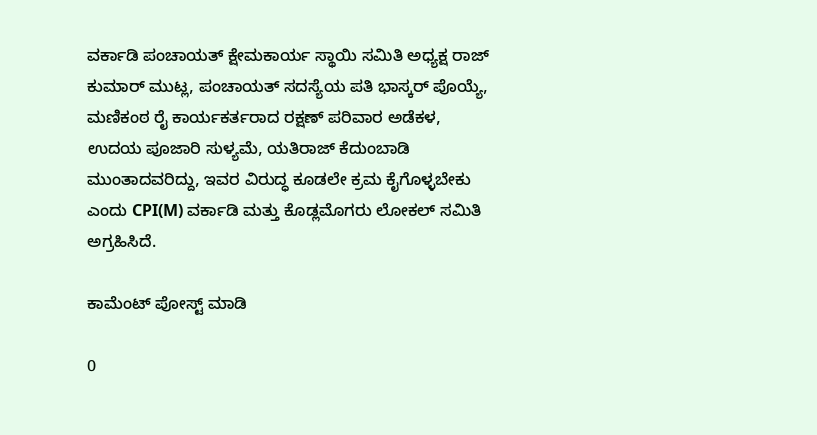ವರ್ಕಾಡಿ ಪಂಚಾಯತ್ ಕ್ಷೇಮಕಾರ್ಯ ಸ್ಥಾಯಿ ಸಮಿತಿ ಅಧ್ಯಕ್ಷ ರಾಜ್ ಕುಮಾರ್ ಮುಟ್ಲ, ಪಂಚಾಯತ್ ಸದಸ್ಯೆಯ ಪತಿ ಭಾಸ್ಕರ್ ಪೊಯ್ಯೆ, ಮಣಿಕಂಠ ರೈ ಕಾರ್ಯಕರ್ತರಾದ ರಕ್ಷಣ್ ಪರಿವಾರ ಅಡೆಕಳ, ಉದಯ ಪೂಜಾರಿ ಸುಳ್ಯಮೆ, ಯತಿರಾಜ್ ಕೆದುಂಬಾಡಿ ಮುಂತಾದವರಿದ್ದು, ಇವರ ವಿರುದ್ಧ ಕೂಡಲೇ ಕ್ರಮ ಕೈಗೊಳ್ಳಬೇಕು ಎಂದು CPI(M) ವರ್ಕಾಡಿ ಮತ್ತು ಕೊಡ್ಲಮೊಗರು ಲೋಕಲ್ ಸಮಿತಿ ಅಗ್ರಹಿಸಿದೆ.

ಕಾಮೆಂಟ್‌‌ ಪೋಸ್ಟ್‌ ಮಾಡಿ

0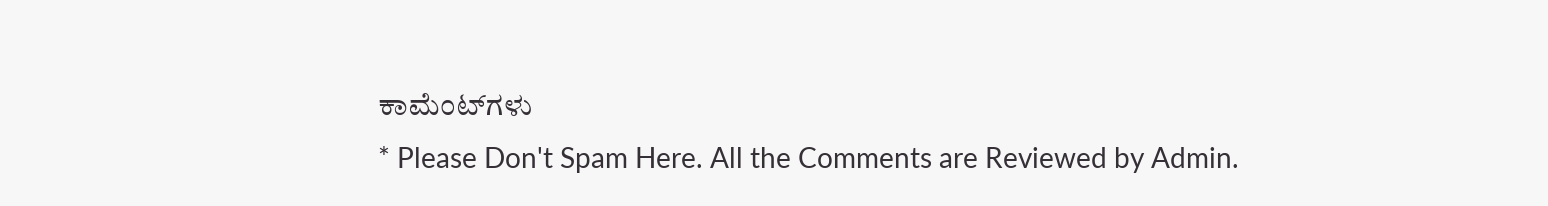ಕಾಮೆಂಟ್‌ಗಳು
* Please Don't Spam Here. All the Comments are Reviewed by Admin.